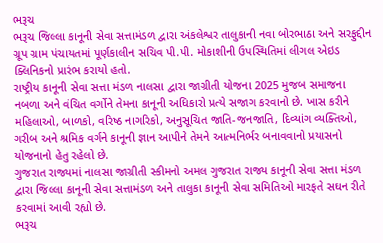ભરૂચ
ભરૂચ જિલ્લા કાનૂની સેવા સત્તામંડળ દ્વારા અંકલેશ્વર તાલુકાની નવા બોરભાઠા અને સરફુદ્દીન ગ્રૂપ ગ્રામ પંચાયતમાં પૂર્ણકાલીન સચિવ પી.પી. મોકાશીની ઉપસ્થિતિમાં લીગલ એઇડ ક્લિનિકનો પ્રારંભ કરાયો હતો.
રાષ્ટ્રીય કાનૂની સેવા સત્તા મંડળ નાલસા દ્વારા જાગ્રીતી યોજના 2025 મુજબ સમાજના નબળા અને વંચિત વર્ગોને તેમના કાનૂની અધિકારો પ્રત્યે સજાગ કરવાનો છે. ખાસ કરીને મહિલાઓ, બાળકો, વરિષ્ઠ નાગરિકો, અનુસૂચિત જાતિ-જનજાતિ, દિવ્યાંગ વ્યક્તિઓ, ગરીબ અને શ્રમિક વર્ગને કાનૂની જ્ઞાન આપીને તેમને આત્મનિર્ભર બનાવવાનો પ્રયાસનો યોજનાનો હેતુ રહેલો છે.
ગુજરાત રાજ્યમાં નાલસા જાગ્રીતી સ્કીમનો અમલ ગુજરાત રાજ્ય કાનૂની સેવા સત્તા મંડળ દ્વારા જિલ્લા કાનૂની સેવા સત્તામંડળ અને તાલુકા કાનૂની સેવા સમિતિઓ મારફતે સઘન રીતે કરવામાં આવી રહ્યો છે.
ભરૂચ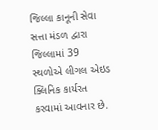જિલ્લા કાનૂની સેવા સત્તા મંડળ દ્વારા જિલ્લામાં 39 સ્થળોએ લીગલ એઇડ ક્લિનિક કાર્યરત કરવામાં આવનાર છે.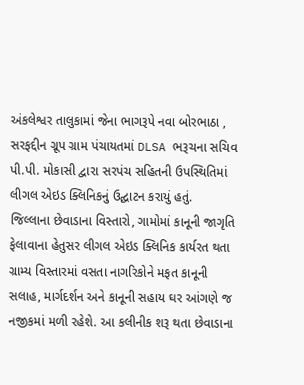અંકલેશ્વર તાલુકામાં જેના ભાગરૂપે નવા બોરભાઠા , સરફદ્દીન ગ્રૂપ ગ્રામ પંચાયતમાં DLSA ભરૂચના સચિવ પી.પી. મોકાસી દ્વારા સરપંચ સહિતની ઉપસ્થિતિમાં લીગલ એઇડ ક્લિનિકનું ઉદ્ઘાટન કરાયું હતું.
જિલ્લાના છેવાડાના વિસ્તારો, ગામોમાં કાનૂની જાગૃતિ ફેલાવાના હેતુસર લીગલ એઇડ ક્લિનિક કાર્યરત થતા ગ્રામ્ય વિસ્તારમાં વસતા નાગરિકોને મફત કાનૂની સલાહ, માર્ગદર્શન અને કાનૂની સહાય ઘર આંગણે જ નજીકમાં મળી રહેશે. આ કલીનીક શરૂ થતા છેવાડાના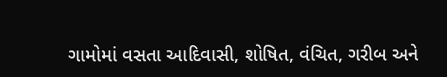ગામોમાં વસતા આદિવાસી, શોષિત, વંચિત, ગરીબ અને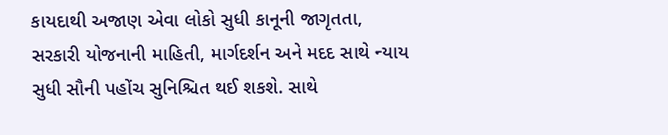કાયદાથી અજાણ એવા લોકો સુધી કાનૂની જાગૃતતા, સરકારી યોજનાની માહિતી, માર્ગદર્શન અને મદદ સાથે ન્યાય સુધી સૌની પહોંચ સુનિશ્ચિત થઈ શકશે. સાથે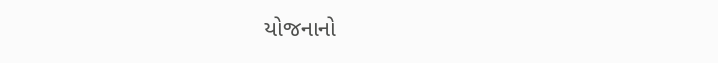યોજનાનો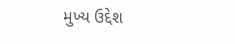મુખ્ય ઉદ્દેશ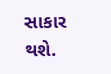સાકાર થશે.